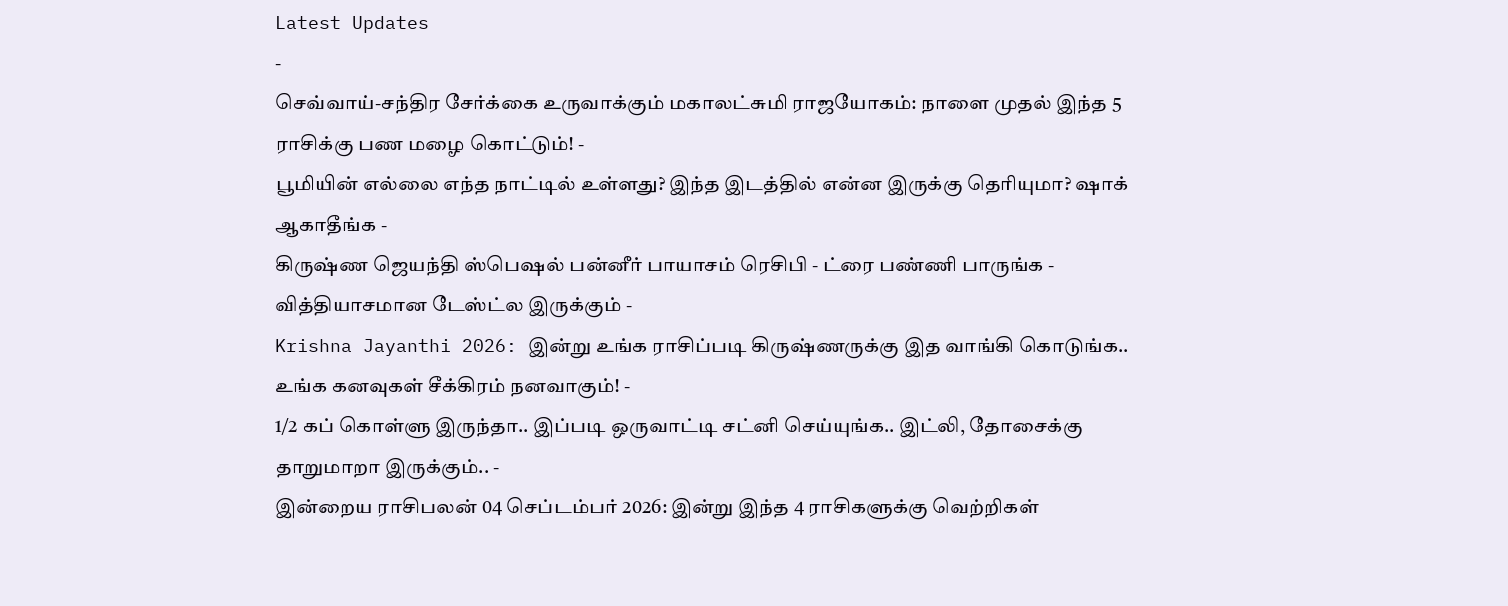Latest Updates
-
செவ்வாய்-சந்திர சேர்க்கை உருவாக்கும் மகாலட்சுமி ராஜயோகம்: நாளை முதல் இந்த 5 ராசிக்கு பண மழை கொட்டும்! -
பூமியின் எல்லை எந்த நாட்டில் உள்ளது? இந்த இடத்தில் என்ன இருக்கு தெரியுமா? ஷாக் ஆகாதீங்க -
கிருஷ்ண ஜெயந்தி ஸ்பெஷல் பன்னீர் பாயாசம் ரெசிபி - ட்ரை பண்ணி பாருங்க - வித்தியாசமான டேஸ்ட்ல இருக்கும் -
Krishna Jayanthi 2026: இன்று உங்க ராசிப்படி கிருஷ்ணருக்கு இத வாங்கி கொடுங்க.. உங்க கனவுகள் சீக்கிரம் நனவாகும்! -
1/2 கப் கொள்ளு இருந்தா.. இப்படி ஒருவாட்டி சட்னி செய்யுங்க.. இட்லி, தோசைக்கு தாறுமாறா இருக்கும்.. -
இன்றைய ராசிபலன் 04 செப்டம்பர் 2026: இன்று இந்த 4 ராசிகளுக்கு வெற்றிகள்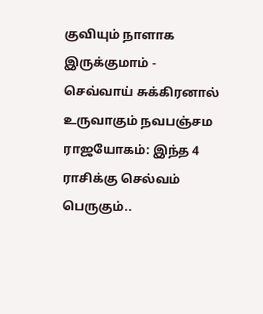குவியும் நாளாக இருக்குமாம் -
செவ்வாய் சுக்கிரனால் உருவாகும் நவபஞ்சம ராஜயோகம்: இந்த 4 ராசிக்கு செல்வம் பெருகும்..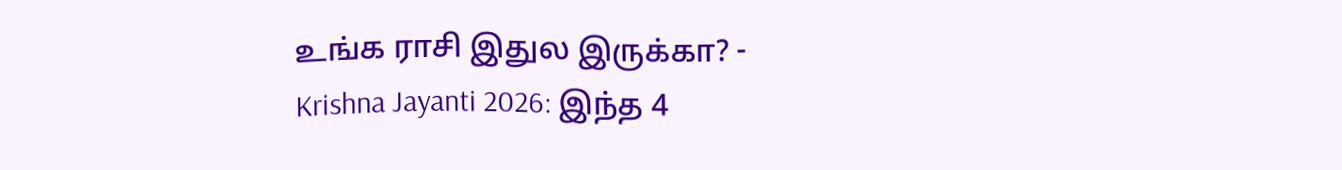உங்க ராசி இதுல இருக்கா? -
Krishna Jayanti 2026: இந்த 4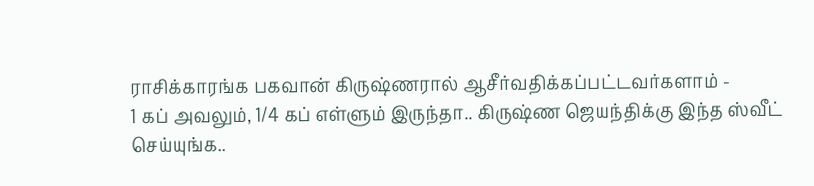ராசிக்காரங்க பகவான் கிருஷ்ணரால் ஆசீர்வதிக்கப்பட்டவர்களாம் -
1 கப் அவலும், 1/4 கப் எள்ளும் இருந்தா.. கிருஷ்ண ஜெயந்திக்கு இந்த ஸ்வீட் செய்யுங்க..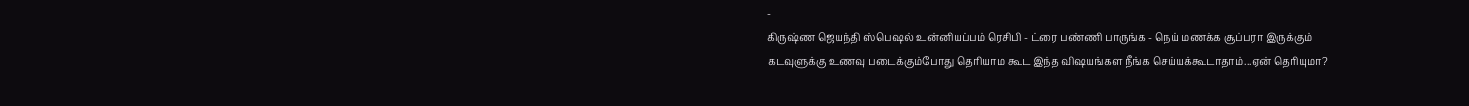-
கிருஷ்ண ஜெயந்தி ஸ்பெஷல் உன்னியப்பம் ரெசிபி - ட்ரை பண்ணி பாருங்க - நெய் மணக்க சூப்பரா இருக்கும்
கடவுளுக்கு உணவு படைக்கும்போது தெரியாம கூட இந்த விஷயங்கள நீங்க செய்யக்கூடாதாம்...ஏன் தெரியுமா?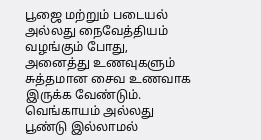பூஜை மற்றும் படையல் அல்லது நைவேத்தியம் வழங்கும் போது, அனைத்து உணவுகளும் சுத்தமான சைவ உணவாக இருக்க வேண்டும். வெங்காயம் அல்லது பூண்டு இல்லாமல்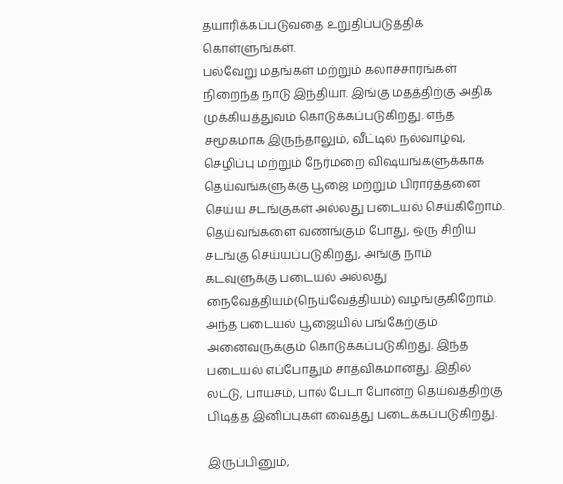தயாரிக்கப்படுவதை உறுதிப்படுத்திக் கொள்ளுங்கள்.
பல்வேறு மதங்கள் மற்றும் கலாச்சாரங்கள் நிறைந்த நாடு இந்தியா. இங்கு மதத்திற்கு அதிக முக்கியத்துவம் கொடுக்கப்படுகிறது. எந்த சமூகமாக இருந்தாலும், வீட்டில் நல்வாழ்வு, செழிப்பு மற்றும் நேர்மறை விஷயங்களுக்காக தெய்வங்களுக்கு பூஜை மற்றும் பிரார்த்தனை செய்ய சடங்குகள் அல்லது படையல் செய்கிறோம். தெய்வங்களை வணங்கும் போது, ஒரு சிறிய சடங்கு செய்யப்படுகிறது, அங்கு நாம் கடவுளுக்கு படையல் அல்லது நைவேத்தியம்(நெய்வேத்தியம்) வழங்குகிறோம். அந்த படையல் பூஜையில் பங்கேற்கும் அனைவருக்கும் கொடுக்கப்படுகிறது. இந்த படையல் எப்போதும் சாத்விகமானது. இதில் லட்டு, பாயசம், பால் பேடா போன்ற தெய்வத்திற்கு பிடித்த இனிப்புகள் வைத்து படைக்கப்படுகிறது.

இருப்பினும்,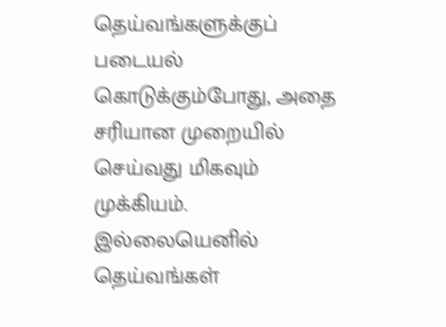தெய்வங்களுக்குப் படையல் கொடுக்கும்போது, அதை சரியான முறையில் செய்வது மிகவும் முக்கியம். இல்லையெனில் தெய்வங்கள்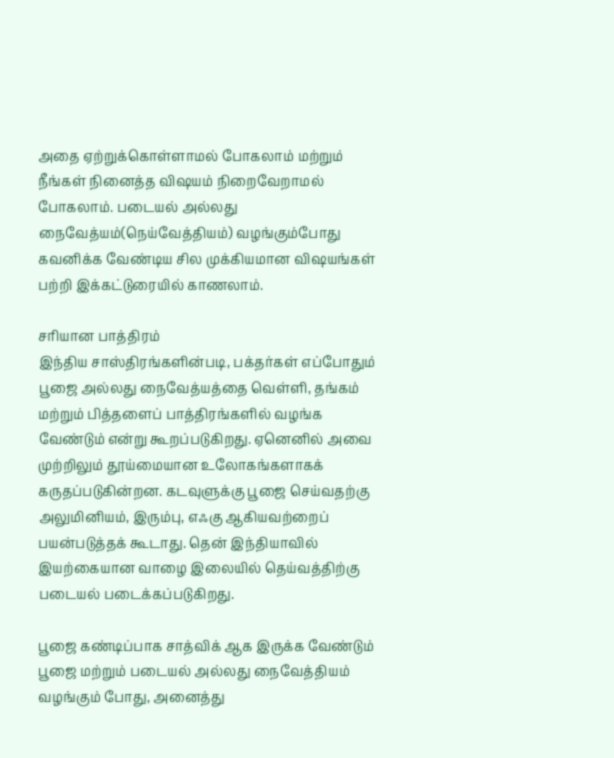அதை ஏற்றுக்கொள்ளாமல் போகலாம் மற்றும் நீங்கள் நினைத்த விஷயம் நிறைவேறாமல் போகலாம். படையல் அல்லது நைவேத்யம்(நெய்வேத்தியம்) வழங்கும்போது கவனிக்க வேண்டிய சில முக்கியமான விஷயங்கள் பற்றி இக்கட்டுரையில் காணலாம்.

சரியான பாத்திரம்
இந்திய சாஸ்திரங்களின்படி, பக்தர்கள் எப்போதும் பூஜை அல்லது நைவேத்யத்தை வெள்ளி, தங்கம் மற்றும் பித்தளைப் பாத்திரங்களில் வழங்க வேண்டும் என்று கூறப்படுகிறது. ஏனெனில் அவை முற்றிலும் தூய்மையான உலோகங்களாகக் கருதப்படுகின்றன. கடவுளுக்கு பூஜை செய்வதற்கு அலுமினியம், இரும்பு, எஃகு ஆகியவற்றைப் பயன்படுத்தக் கூடாது. தென் இந்தியாவில் இயற்கையான வாழை இலையில் தெய்வத்திற்கு படையல் படைக்கப்படுகிறது.

பூஜை கண்டிப்பாக சாத்விக் ஆக இருக்க வேண்டும்
பூஜை மற்றும் படையல் அல்லது நைவேத்தியம் வழங்கும் போது, அனைத்து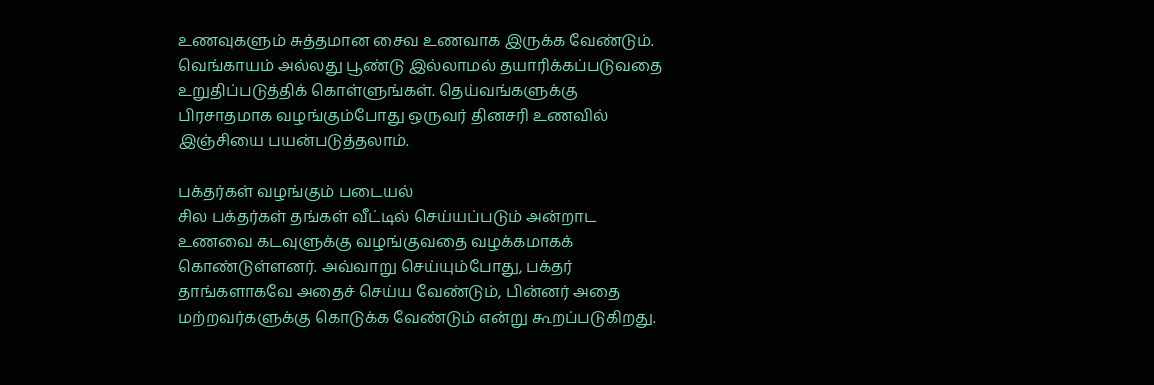உணவுகளும் சுத்தமான சைவ உணவாக இருக்க வேண்டும். வெங்காயம் அல்லது பூண்டு இல்லாமல் தயாரிக்கப்படுவதை உறுதிப்படுத்திக் கொள்ளுங்கள். தெய்வங்களுக்கு பிரசாதமாக வழங்கும்போது ஒருவர் தினசரி உணவில் இஞ்சியை பயன்படுத்தலாம்.

பக்தர்கள் வழங்கும் படையல்
சில பக்தர்கள் தங்கள் வீட்டில் செய்யப்படும் அன்றாட உணவை கடவுளுக்கு வழங்குவதை வழக்கமாகக் கொண்டுள்ளனர். அவ்வாறு செய்யும்போது, பக்தர் தாங்களாகவே அதைச் செய்ய வேண்டும், பின்னர் அதை மற்றவர்களுக்கு கொடுக்க வேண்டும் என்று கூறப்படுகிறது.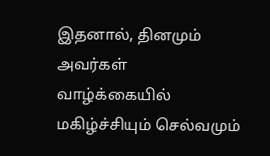இதனால், தினமும் அவர்கள் வாழ்க்கையில் மகிழ்ச்சியும் செல்வமும்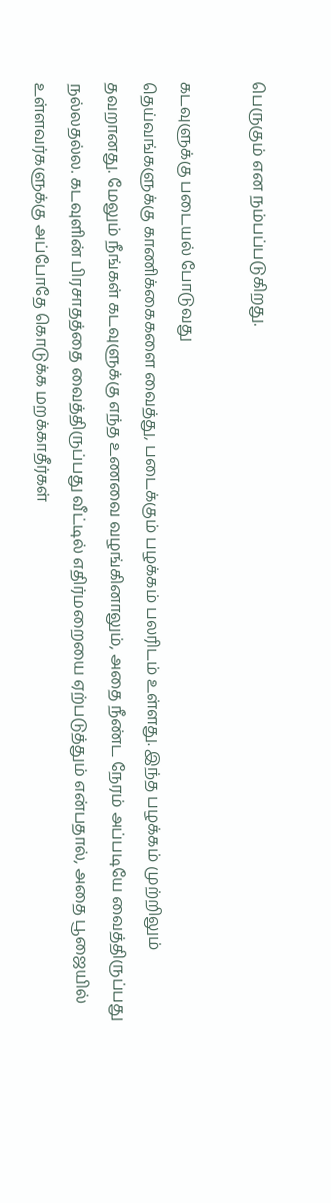பெருகும் என நம்பப்படுகிறது.

கடவுளுக்கு படையல் போடுவது
தெய்வங்களுக்கு காணிக்கைகளை வைத்து, படைக்கும் பழக்கம் பலரிடம் உள்ளது. இந்த பழக்கம் முற்றிலும் தவறானது. மேலும் நீங்கள் கடவுளுக்கு எந்த உணவை வழங்கினாலும், அதை நீண்ட நேரம் அப்படியே வைத்திருப்பது நல்லதல்ல. கடவுளின் பிரசாதத்தை வைத்திருப்பது வீட்டில் எதிர்மறையை ஏற்படுத்தும் என்பதால், அதை பூஜையில் உள்ளவர்களுக்கு அப்போதே கொடுக்க மறக்காதீர்கள்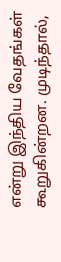என்று இந்திய வேதங்கள் கூறுகின்றன. முடிந்தால்,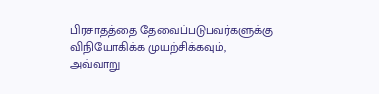பிரசாதத்தை தேவைப்படுபவர்களுக்கு விநியோகிக்க முயற்சிக்கவும், அவ்வாறு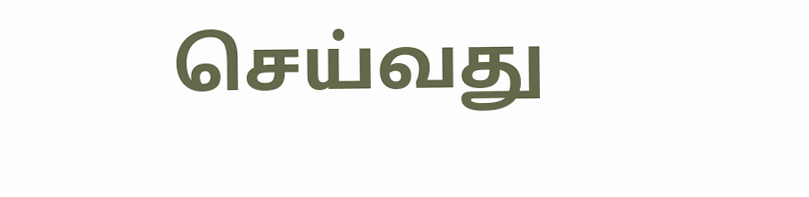செய்வது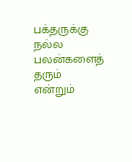பக்தருக்கு நல்ல பலன்களைத் தரும் என்றும்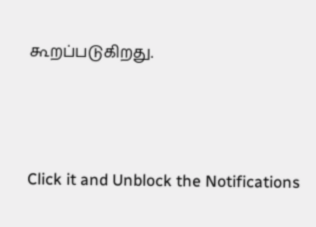கூறப்படுகிறது.



Click it and Unblock the Notifications